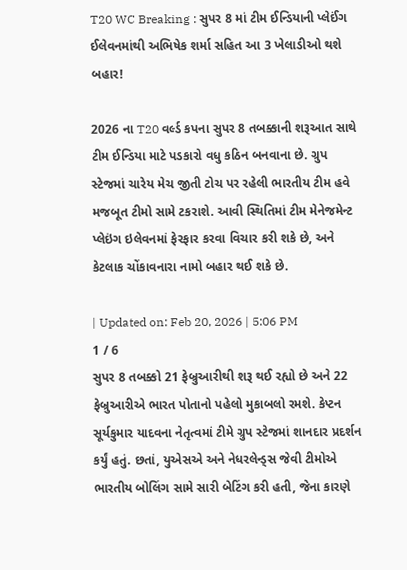T20 WC Breaking : સુપર 8 માં ટીમ ઈન્ડિયાની પ્લેઈંગ ઈલેવનમાંથી અભિષેક શર્મા સહિત આ 3 ખેલાડીઓ થશે બહાર!

2026 ના T20 વર્લ્ડ કપના સુપર 8 તબક્કાની શરૂઆત સાથે ટીમ ઈન્ડિયા માટે પડકારો વધુ કઠિન બનવાના છે. ગ્રુપ સ્ટેજમાં ચારેય મેચ જીતી ટોચ પર રહેલી ભારતીય ટીમ હવે મજબૂત ટીમો સામે ટકરાશે. આવી સ્થિતિમાં ટીમ મેનેજમેન્ટ પ્લેઇંગ ઇલેવનમાં ફેરફાર કરવા વિચાર કરી શકે છે, અને કેટલાક ચોંકાવનારા નામો બહાર થઈ શકે છે.

| Updated on: Feb 20, 2026 | 5:06 PM
1 / 6
સુપર 8 તબક્કો 21 ફેબ્રુઆરીથી શરૂ થઈ રહ્યો છે અને 22 ફેબ્રુઆરીએ ભારત પોતાનો પહેલો મુકાબલો રમશે. કેપ્ટન સૂર્યકુમાર યાદવના નેતૃત્વમાં ટીમે ગ્રુપ સ્ટેજમાં શાનદાર પ્રદર્શન કર્યું હતું. છતાં, યુએસએ અને નેધરલેન્ડ્સ જેવી ટીમોએ ભારતીય બોલિંગ સામે સારી બેટિંગ કરી હતી, જેના કારણે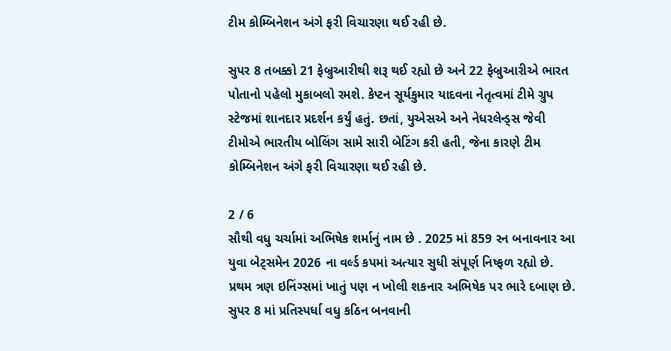ટીમ કોમ્બિનેશન અંગે ફરી વિચારણા થઈ રહી છે.

સુપર 8 તબક્કો 21 ફેબ્રુઆરીથી શરૂ થઈ રહ્યો છે અને 22 ફેબ્રુઆરીએ ભારત પોતાનો પહેલો મુકાબલો રમશે. કેપ્ટન સૂર્યકુમાર યાદવના નેતૃત્વમાં ટીમે ગ્રુપ સ્ટેજમાં શાનદાર પ્રદર્શન કર્યું હતું. છતાં, યુએસએ અને નેધરલેન્ડ્સ જેવી ટીમોએ ભારતીય બોલિંગ સામે સારી બેટિંગ કરી હતી, જેના કારણે ટીમ કોમ્બિનેશન અંગે ફરી વિચારણા થઈ રહી છે.

2 / 6
સૌથી વધુ ચર્ચામાં અભિષેક શર્માનું નામ છે . 2025 માં 859 રન બનાવનાર આ યુવા બેટ્સમેન 2026 ના વર્લ્ડ કપમાં અત્યાર સુધી સંપૂર્ણ નિષ્ફળ રહ્યો છે. પ્રથમ ત્રણ ઇનિંગ્સમાં ખાતું પણ ન ખોલી શકનાર અભિષેક પર ભારે દબાણ છે. સુપર 8 માં પ્રતિસ્પર્ધા વધુ કઠિન બનવાની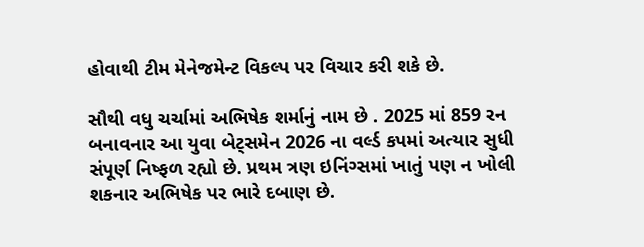હોવાથી ટીમ મેનેજમેન્ટ વિકલ્પ પર વિચાર કરી શકે છે.

સૌથી વધુ ચર્ચામાં અભિષેક શર્માનું નામ છે . 2025 માં 859 રન બનાવનાર આ યુવા બેટ્સમેન 2026 ના વર્લ્ડ કપમાં અત્યાર સુધી સંપૂર્ણ નિષ્ફળ રહ્યો છે. પ્રથમ ત્રણ ઇનિંગ્સમાં ખાતું પણ ન ખોલી શકનાર અભિષેક પર ભારે દબાણ છે.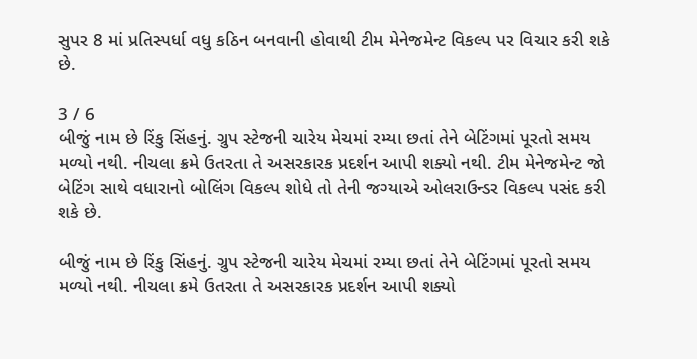સુપર 8 માં પ્રતિસ્પર્ધા વધુ કઠિન બનવાની હોવાથી ટીમ મેનેજમેન્ટ વિકલ્પ પર વિચાર કરી શકે છે.

3 / 6
બીજું નામ છે રિંકુ સિંહનું. ગ્રુપ સ્ટેજની ચારેય મેચમાં રમ્યા છતાં તેને બેટિંગમાં પૂરતો સમય મળ્યો નથી. નીચલા ક્રમે ઉતરતા તે અસરકારક પ્રદર્શન આપી શક્યો નથી. ટીમ મેનેજમેન્ટ જો બેટિંગ સાથે વધારાનો બોલિંગ વિકલ્પ શોધે તો તેની જગ્યાએ ઓલરાઉન્ડર વિકલ્પ પસંદ કરી શકે છે.

બીજું નામ છે રિંકુ સિંહનું. ગ્રુપ સ્ટેજની ચારેય મેચમાં રમ્યા છતાં તેને બેટિંગમાં પૂરતો સમય મળ્યો નથી. નીચલા ક્રમે ઉતરતા તે અસરકારક પ્રદર્શન આપી શક્યો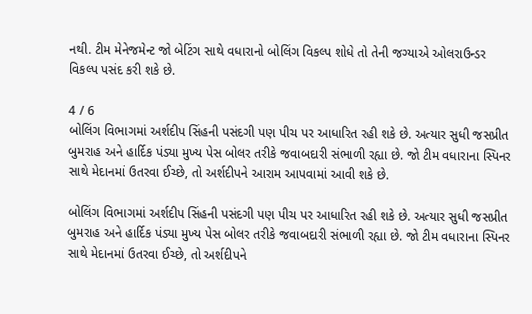નથી. ટીમ મેનેજમેન્ટ જો બેટિંગ સાથે વધારાનો બોલિંગ વિકલ્પ શોધે તો તેની જગ્યાએ ઓલરાઉન્ડર વિકલ્પ પસંદ કરી શકે છે.

4 / 6
બોલિંગ વિભાગમાં અર્શદીપ સિંહની પસંદગી પણ પીચ પર આધારિત રહી શકે છે. અત્યાર સુધી જસપ્રીત બુમરાહ અને હાર્દિક પંડ્યા મુખ્ય પેસ બોલર તરીકે જવાબદારી સંભાળી રહ્યા છે. જો ટીમ વધારાના સ્પિનર સાથે મેદાનમાં ઉતરવા ઈચ્છે, તો અર્શદીપને આરામ આપવામાં આવી શકે છે.

બોલિંગ વિભાગમાં અર્શદીપ સિંહની પસંદગી પણ પીચ પર આધારિત રહી શકે છે. અત્યાર સુધી જસપ્રીત બુમરાહ અને હાર્દિક પંડ્યા મુખ્ય પેસ બોલર તરીકે જવાબદારી સંભાળી રહ્યા છે. જો ટીમ વધારાના સ્પિનર સાથે મેદાનમાં ઉતરવા ઈચ્છે, તો અર્શદીપને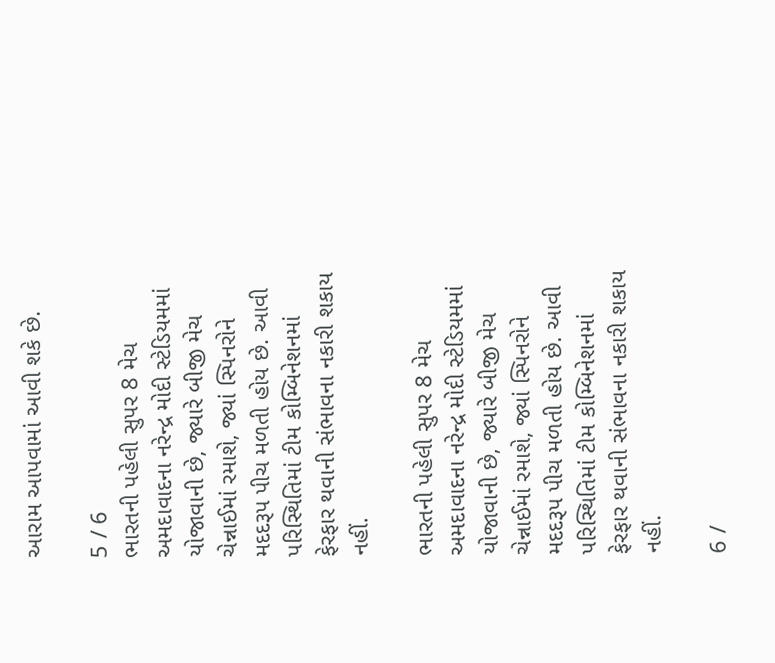આરામ આપવામાં આવી શકે છે.

5 / 6
ભારતની પહેલી સુપર 8 મેચ અમદાવાદના નરેન્દ્ર મોદી સ્ટેડિયમમાં યોજાવાની છે, જ્યારે બીજી મેચ ચેન્નાઈમાં રમાશે, જ્યાં સ્પિનરોને મદદરૂપ પીચ મળતી હોય છે. આવી પરિસ્થિતિમાં ટીમ કોમ્બિનેશનમાં ફેરફાર થવાની સંભાવના નકારી શકાય નહીં.

ભારતની પહેલી સુપર 8 મેચ અમદાવાદના નરેન્દ્ર મોદી સ્ટેડિયમમાં યોજાવાની છે, જ્યારે બીજી મેચ ચેન્નાઈમાં રમાશે, જ્યાં સ્પિનરોને મદદરૂપ પીચ મળતી હોય છે. આવી પરિસ્થિતિમાં ટીમ કોમ્બિનેશનમાં ફેરફાર થવાની સંભાવના નકારી શકાય નહીં.

6 /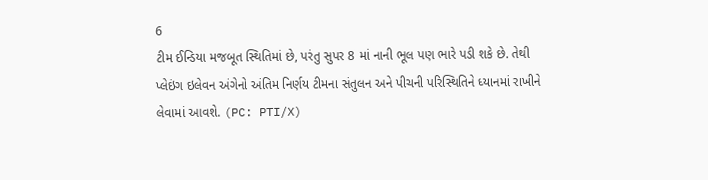6
ટીમ ઈન્ડિયા મજબૂત સ્થિતિમાં છે, પરંતુ સુપર 8 માં નાની ભૂલ પણ ભારે પડી શકે છે. તેથી પ્લેઇંગ ઇલેવન અંગેનો અંતિમ નિર્ણય ટીમના સંતુલન અને પીચની પરિસ્થિતિને ધ્યાનમાં રાખીને લેવામાં આવશે. (PC: PTI/X)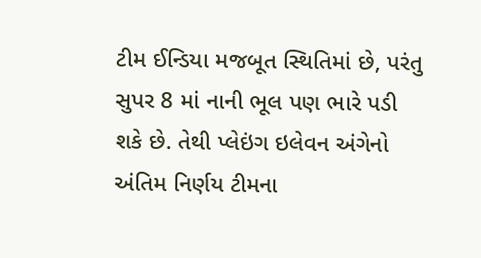ટીમ ઈન્ડિયા મજબૂત સ્થિતિમાં છે, પરંતુ સુપર 8 માં નાની ભૂલ પણ ભારે પડી શકે છે. તેથી પ્લેઇંગ ઇલેવન અંગેનો અંતિમ નિર્ણય ટીમના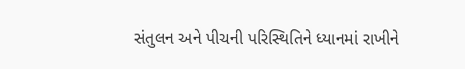સંતુલન અને પીચની પરિસ્થિતિને ધ્યાનમાં રાખીને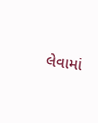લેવામાં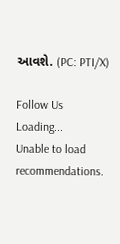આવશે. (PC: PTI/X)

Follow Us
Loading...
Unable to load recommendations.